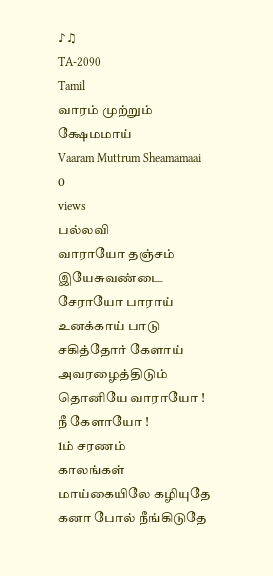♪♫
TA-2090
Tamil
வாரம் முற்றும் க்ஷேமமாய்
Vaaram Muttrum Sheamamaai
0
views
பல்லவி
வாராயோ தஞ்சம் இயேசுவண்டை சேராயோ பாராய் உனக்காய் பாடு சகித்தோர் கேளாய் அவரழைத்திடும் தொனியே வாராயோ ! நீ கேளாயோ !
1ம் சரணம்
காலங்கள் மாய்கையிலே கழியுதே கனா போல் நீங்கிடுதே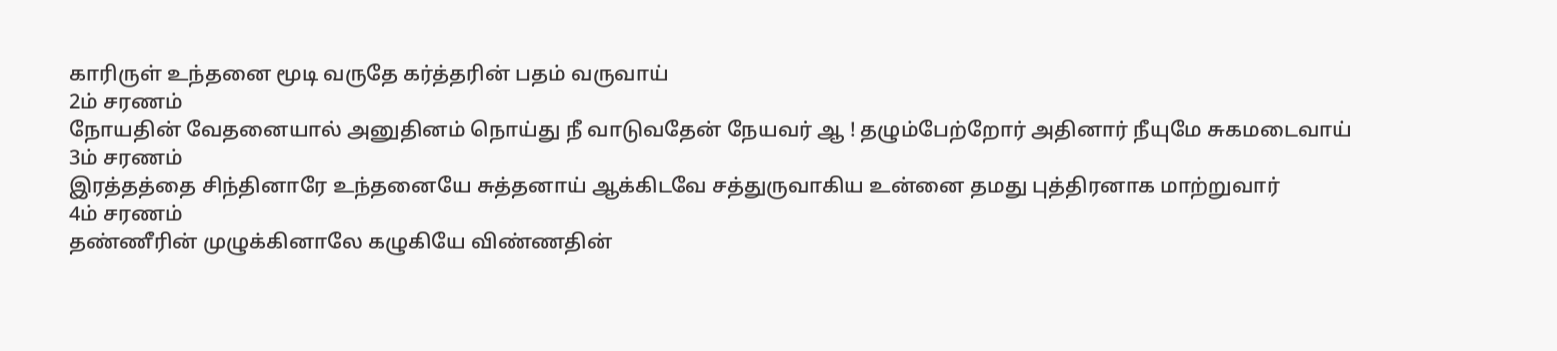காரிருள் உந்தனை மூடி வருதே கர்த்தரின் பதம் வருவாய்
2ம் சரணம்
நோயதின் வேதனையால் அனுதினம் நொய்து நீ வாடுவதேன் நேயவர் ஆ ! தழும்பேற்றோர் அதினார் நீயுமே சுகமடைவாய்
3ம் சரணம்
இரத்தத்தை சிந்தினாரே உந்தனையே சுத்தனாய் ஆக்கிடவே சத்துருவாகிய உன்னை தமது புத்திரனாக மாற்றுவார்
4ம் சரணம்
தண்ணீரின் முழுக்கினாலே கழுகியே விண்ணதின்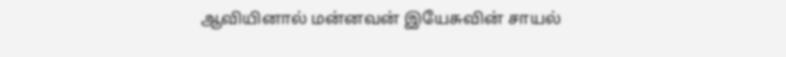ஆவியினால் மன்னவன் இயேசுவின் சாயல்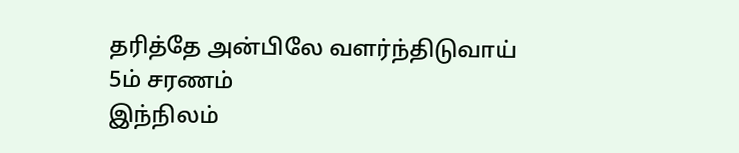தரித்தே அன்பிலே வளர்ந்திடுவாய்
5ம் சரணம்
இந்நிலம்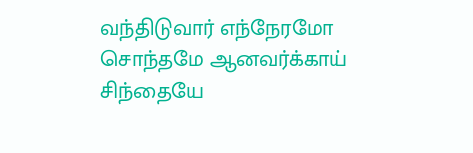வந்திடுவார் எந்நேரமோ சொந்தமே ஆனவர்க்காய் சிந்தையே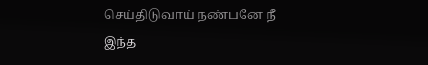செய்திடுவாய் நண்பனே நீ இந்த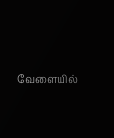வேளையில்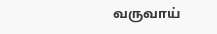வருவாய்